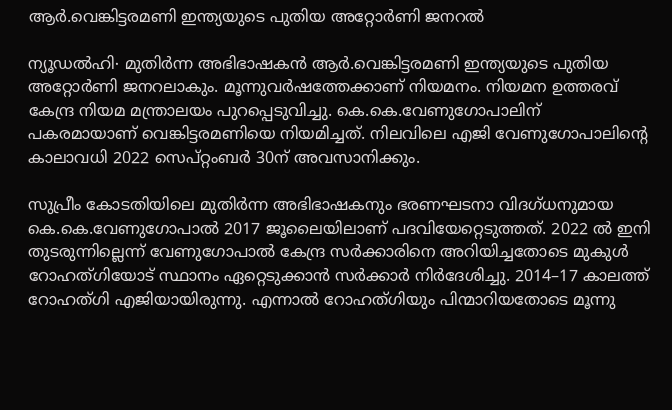ആർ.വെങ്കിട്ടരമണി ഇന്ത്യയുടെ പുതിയ അറ്റോർണി ജനറൽ

ന്യൂഡൽഹി∙ മുതിർന്ന അഭിഭാഷകൻ ആർ.വെങ്കിട്ടരമണി ഇന്ത്യയുടെ പുതിയ അറ്റോർണി ജനറലാകും. മൂന്നുവർഷത്തേക്കാണ് നിയമനം. നിയമന ഉത്തരവ് കേന്ദ്ര നിയമ മന്ത്രാലയം പുറപ്പെടുവിച്ചു. കെ.കെ.വേണുഗോപാലിന് പകരമായാണ് വെങ്കിട്ടരമണിയെ നിയമിച്ചത്. നിലവിലെ എജി വേണുഗോപാലിന്റെ കാലാവധി 2022 സെപ്റ്റംബർ 30ന് അവസാനിക്കും.

സുപ്രീം കോടതിയിലെ മുതിർന്ന അഭിഭാഷകനും ഭരണഘടനാ വിദഗ്ധനുമായ കെ.കെ.വേണുഗോപാൽ 2017 ജൂലൈയിലാണ് പദവിയേറ്റെടുത്തത്. 2022 ൽ ഇനി തുടരുന്നില്ലെന്ന് വേണുഗോപാൽ കേന്ദ്ര സർക്കാരിനെ അറിയിച്ചതോടെ മുകുൾ റോഹത്ഗിയോട് സ്ഥാനം ഏറ്റെടുക്കാൻ സർക്കാർ നിർദേശിച്ചു. 2014–17 കാലത്ത് റോഹത്ഗി എജിയായിരുന്നു. എന്നാൽ റോഹത്ഗിയും പിന്മാറിയതോടെ മൂന്നു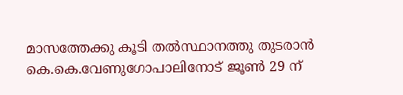മാസത്തേക്കു കൂടി തൽസ്ഥാനത്തു തുടരാൻ കെ.കെ.വേണുഗോപാലിനോട് ജൂൺ 29 ന്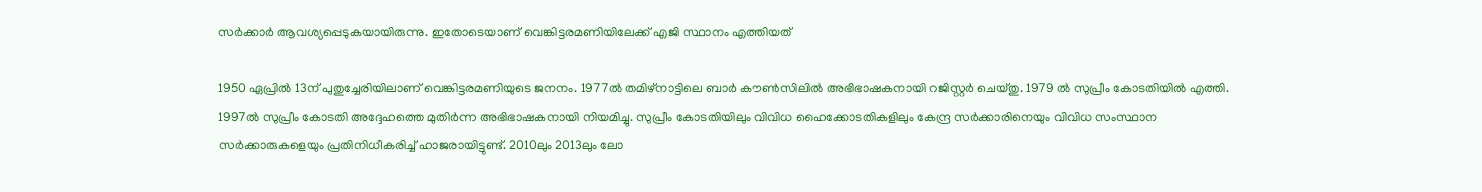സർക്കാർ ആവശ്യപ്പെടുകയായിരുന്നു. ഇതോടെയാണ് വെങ്കിട്ടരമണിയിലേക്ക് എജി സ്ഥാനം എത്തിയത്

1950 ഏപ്രിൽ 13ന് പുതുച്ചേരിയിലാണ് വെങ്കിട്ടരമണിയുടെ ജനനം. 1977ൽ തമിഴ്നാട്ടിലെ ബാർ കൗൺസിലിൽ അഭിഭാഷകനായി റജിസ്റ്റർ ചെയ്തു. 1979 ൽ സുപ്രീം കോടതിയിൽ എത്തി. 1997ൽ സുപ്രീം കോടതി അദ്ദേഹത്തെ മുതിർന്ന അഭിഭാഷകനായി നിയമിച്ചു. സുപ്രീം കോടതിയിലും വിവിധ ഹൈക്കോടതികളിലും കേന്ദ്ര സർക്കാരിനെയും വിവിധ സംസ്ഥാന സർക്കാരുകളെയും പ്രതിനിധീകരിച്ച് ഹാജരായിട്ടുണ്ട്. 2010ലും 2013ലും ലോ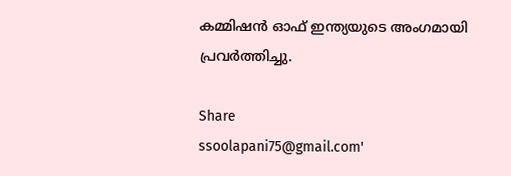കമ്മിഷൻ ഓഫ് ഇന്ത്യയുടെ അംഗമായി പ്രവർത്തിച്ചു.

Share
ssoolapani75@gmail.com'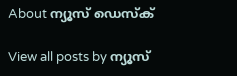About ന്യൂസ് ഡെസ്ക്

View all posts by ന്യൂസ്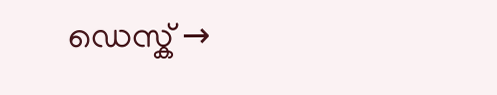ഡെസ്ക് →